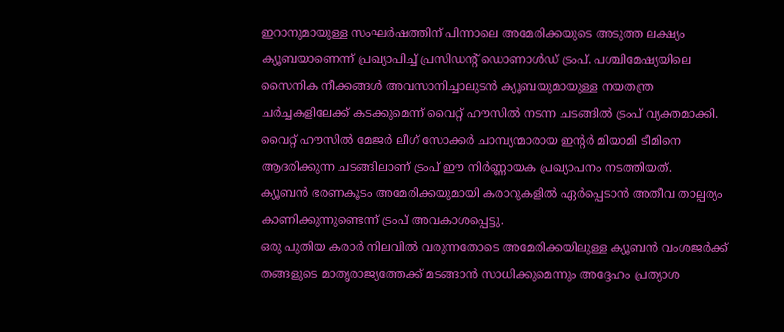ഇറാനുമായുള്ള സംഘർഷത്തിന് പിന്നാലെ അമേരിക്കയുടെ അടുത്ത ലക്ഷ്യം ക്യൂബയാണെന്ന് പ്രഖ്യാപിച്ച് പ്രസിഡന്റ് ഡൊണാൾഡ് ട്രംപ്. പശ്ചിമേഷ്യയിലെ സൈനിക നീക്കങ്ങൾ അവസാനിച്ചാലുടൻ ക്യൂബയുമായുള്ള നയതന്ത്ര ചർച്ചകളിലേക്ക് കടക്കുമെന്ന് വൈറ്റ് ഹൗസിൽ നടന്ന ചടങ്ങിൽ ട്രംപ് വ്യക്തമാക്കി.
വൈറ്റ് ഹൗസിൽ മേജർ ലീഗ് സോക്കർ ചാമ്പ്യന്മാരായ ഇന്റർ മിയാമി ടീമിനെ ആദരിക്കുന്ന ചടങ്ങിലാണ് ട്രംപ് ഈ നിർണ്ണായക പ്രഖ്യാപനം നടത്തിയത്.
ക്യൂബൻ ഭരണകൂടം അമേരിക്കയുമായി കരാറുകളിൽ ഏർപ്പെടാൻ അതീവ താല്പര്യം കാണിക്കുന്നുണ്ടെന്ന് ട്രംപ് അവകാശപ്പെട്ടു.
ഒരു പുതിയ കരാർ നിലവിൽ വരുന്നതോടെ അമേരിക്കയിലുള്ള ക്യൂബൻ വംശജർക്ക് തങ്ങളുടെ മാതൃരാജ്യത്തേക്ക് മടങ്ങാൻ സാധിക്കുമെന്നും അദ്ദേഹം പ്രത്യാശ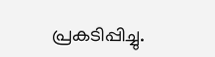പ്രകടിപ്പിച്ചു.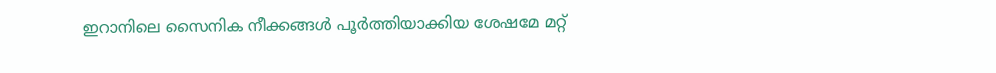ഇറാനിലെ സൈനിക നീക്കങ്ങൾ പൂർത്തിയാക്കിയ ശേഷമേ മറ്റ്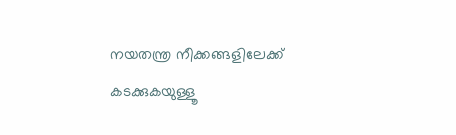നയതന്ത്ര നീക്കങ്ങളിലേക്ക് കടക്കുകയുള്ളൂ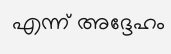എന്ന് അദ്ദേഹം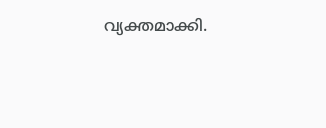വ്യക്തമാക്കി.